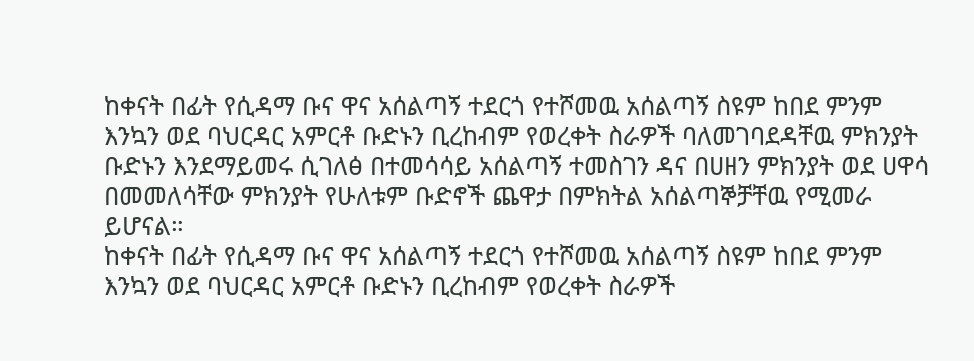ከቀናት በፊት የሲዳማ ቡና ዋና አሰልጣኝ ተደርጎ የተሾመዉ አሰልጣኝ ስዩም ከበደ ምንም እንኳን ወደ ባህርዳር አምርቶ ቡድኑን ቢረከብም የወረቀት ስራዎች ባለመገባደዳቸዉ ምክንያት ቡድኑን እንደማይመሩ ሲገለፅ በተመሳሳይ አሰልጣኝ ተመስገን ዳና በሀዘን ምክንያት ወደ ሀዋሳ በመመለሳቸው ምክንያት የሁለቱም ቡድኖች ጨዋታ በምክትል አሰልጣኞቻቸዉ የሚመራ ይሆናል።
ከቀናት በፊት የሲዳማ ቡና ዋና አሰልጣኝ ተደርጎ የተሾመዉ አሰልጣኝ ስዩም ከበደ ምንም እንኳን ወደ ባህርዳር አምርቶ ቡድኑን ቢረከብም የወረቀት ስራዎች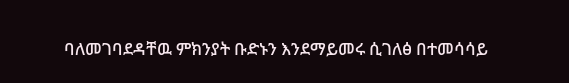ባለመገባደዳቸዉ ምክንያት ቡድኑን እንደማይመሩ ሲገለፅ በተመሳሳይ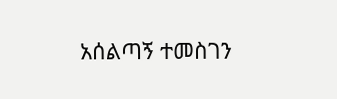አሰልጣኝ ተመስገን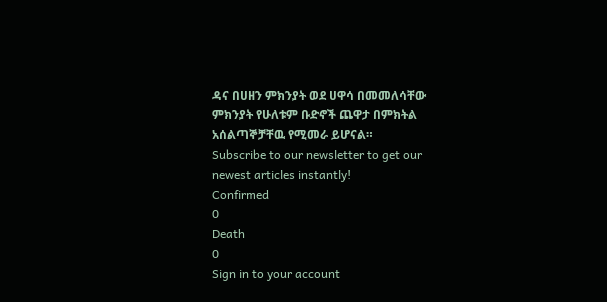ዳና በሀዘን ምክንያት ወደ ሀዋሳ በመመለሳቸው ምክንያት የሁለቱም ቡድኖች ጨዋታ በምክትል አሰልጣኞቻቸዉ የሚመራ ይሆናል።
Subscribe to our newsletter to get our newest articles instantly!
Confirmed
0
Death
0
Sign in to your account